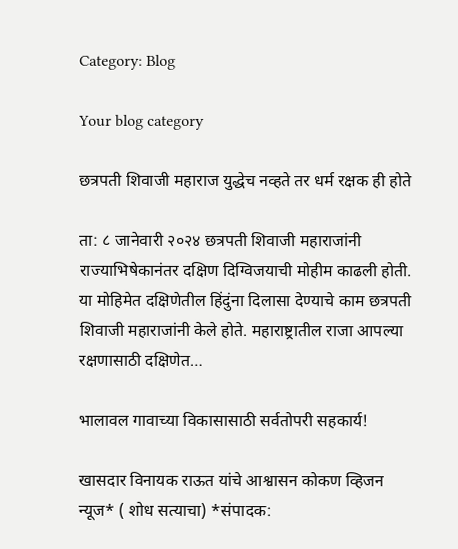Category: Blog

Your blog category

छत्रपती शिवाजी महाराज युद्धेच नव्हते तर धर्म रक्षक ही होते

ता: ८ जानेवारी २०२४ छत्रपती शिवाजी महाराजांनी राज्याभिषेकानंतर दक्षिण दिग्विजयाची मोहीम काढली होती. या मोहिमेत दक्षिणेतील हिंदुंना दिलासा देण्याचे काम छत्रपती शिवाजी महाराजांनी केले होते. महाराष्ट्रातील राजा आपल्या रक्षणासाठी दक्षिणेत…

भालावल गावाच्या विकासासाठी सर्वतोपरी सहकार्य!

खासदार विनायक राऊत यांचे आश्वासन कोकण व्हिजन न्यूज* ( शोध सत्याचा) *संपादक: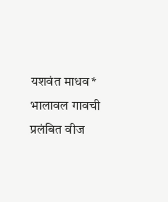यशवंत माधव* भालावल गावची प्रलंबित वीज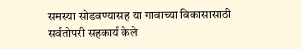समस्या सोडवण्यासह या गावाच्या विकासासाठी सर्वतोपरी सहकार्य केले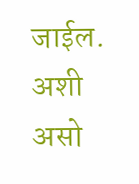जाईल. अशी असो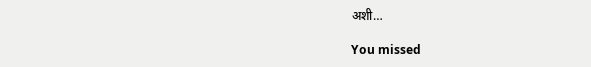अशी…

You missed